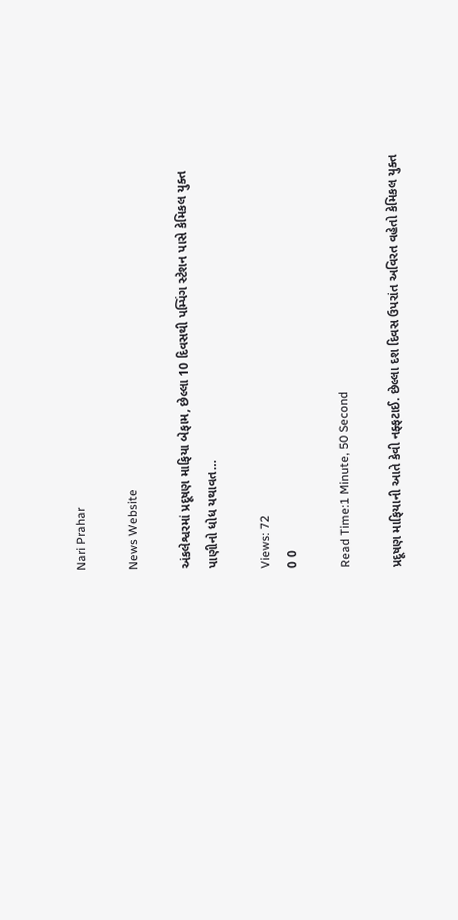Nari Prahar

News Website

અંકલેશ્વરમાં પ્રદૂષણ માફિયા બેફામ, છેલ્લા 10 દિવસથી પમ્પિંગ સ્ટેશન પાસે કેમિકલ યુક્ત પાણીનો ધોધ યથાવત…

Views: 72
0 0

Read Time:1 Minute, 50 Second

પ્રદૂષણ માફિયાની આતે કેવી નફ્ફટાઈ. છેલ્લા દશ દિવસ ઉપરાંત અવિરત વહેતો કેમિકલ યુક્ત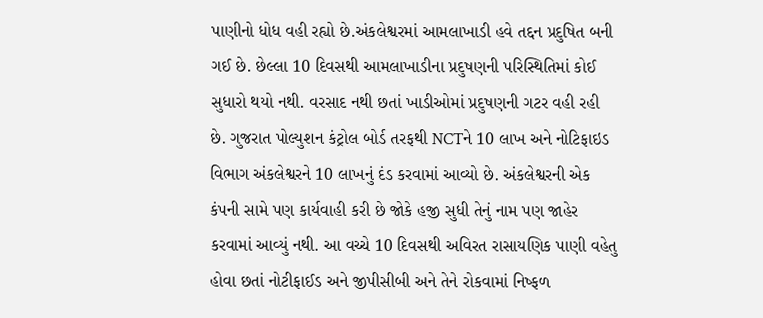પાણીનો ધોધ વહી રહ્યો છે.અંકલેશ્વરમાં આમલાખાડી હવે તદ્દન પ્રદુષિત બની ગઈ છે. છેલ્લા 10 દિવસથી આમલાખાડીના પ્રદુષણની પરિસ્થિતિમાં કોઈ સુધારો થયો નથી. વરસાદ નથી છતાં ખાડીઓમાં પ્રદુષણની ગટર વહી રહી છે. ગુજરાત પોલ્યુશન કંટ્રોલ બોર્ડ તરફથી NCTને 10 લાખ અને નોટિફાઇડ વિભાગ અંકલેશ્વરને 10 લાખનું દંડ કરવામાં આવ્યો છે. અંકલેશ્વરની એક કંપની સામે પણ કાર્યવાહી કરી છે જોકે હજી સુધી તેનું નામ પણ જાહેર કરવામાં આવ્યું નથી. આ વચ્ચે 10 દિવસથી અવિરત રાસાયણિક પાણી વહેતુ હોવા છતાં નોટીફાઈડ અને જીપીસીબી અને તેને રોકવામાં નિષ્ફળ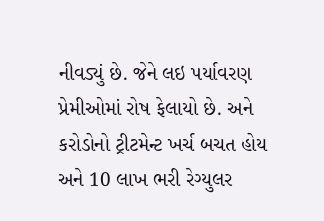નીવડ્યું છે. જેને લઇ પર્યાવરણ પ્રેમીઓમાં રોષ ફેલાયો છે. અને કરોડોનો ટ્રીટમેન્ટ ખર્ચ બચત હોય અને 10 લાખ ભરી રેગ્યુલર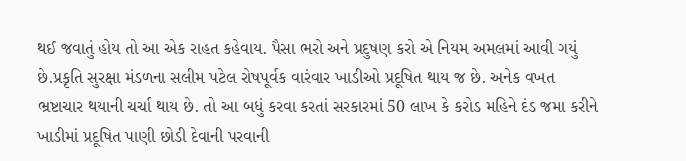થઈ જવાતું હોય તો આ એક રાહત કહેવાય. પૈસા ભરો અને પ્રદુષણ કરો એ નિયમ અમલમાં આવી ગયું છે.પ્રકૃતિ સુરક્ષા મંડળના સલીમ પટેલ રોષપૂર્વક વારંવાર ખાડીઓ પ્રદૂષિત થાય જ છે. અનેક વખત ભ્રષ્ટાચાર થયાની ચર્ચા થાય છે. તો આ બધું કરવા કરતાં સરકારમાં 50 લાખ કે કરોડ મહિને દંડ જમા કરીને ખાડીમાં પ્રદૂષિત પાણી છોડી દેવાની પરવાની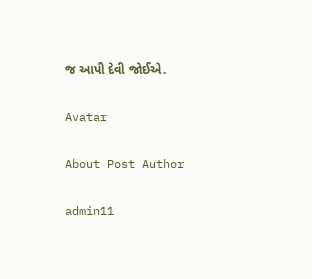જ આપી દેવી જોઈએ.

Avatar

About Post Author

admin11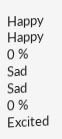Happy
Happy
0 %
Sad
Sad
0 %
Excited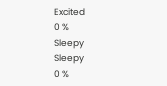Excited
0 %
Sleepy
Sleepy
0 %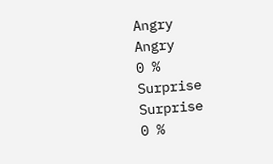Angry
Angry
0 %
Surprise
Surprise
0 %